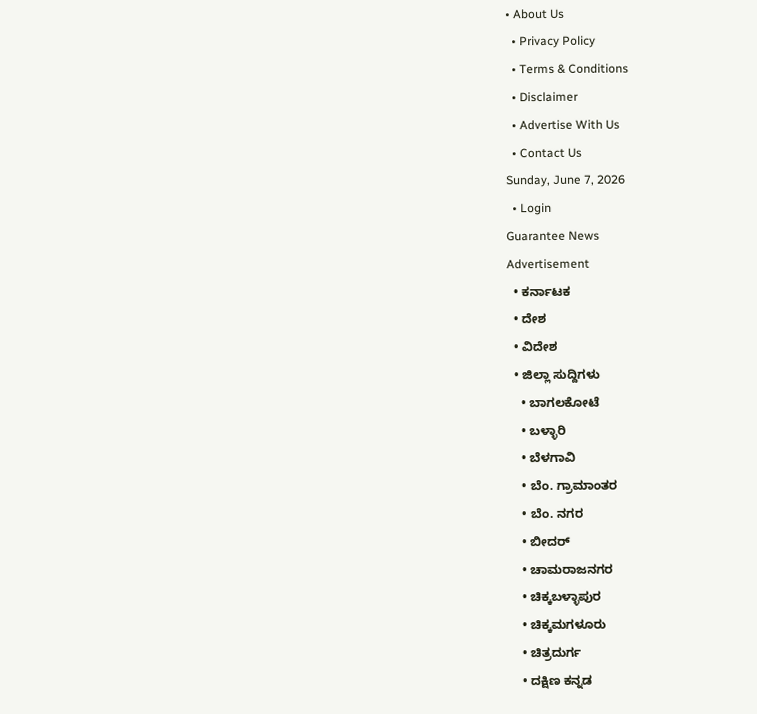• About Us
  • Privacy Policy
  • Terms & Conditions
  • Disclaimer
  • Advertise With Us
  • Contact Us
Sunday, June 7, 2026
  • Login
Guarantee News
Advertisement
  • ಕರ್ನಾಟಕ
  • ದೇಶ
  • ವಿದೇಶ
  • ಜಿಲ್ಲಾ ಸುದ್ದಿಗಳು
    • ಬಾಗಲಕೋಟೆ
    • ಬಳ್ಳಾರಿ
    • ಬೆಳಗಾವಿ
    • ಬೆಂ. ಗ್ರಾಮಾಂತರ
    • ಬೆಂ. ನಗರ
    • ಬೀದರ್
    • ಚಾಮರಾಜನಗರ
    • ಚಿಕ್ಕಬಳ್ಳಾಪುರ
    • ಚಿಕ್ಕಮಗಳೂರು
    • ಚಿತ್ರದುರ್ಗ
    • ದಕ್ಷಿಣ ಕನ್ನಡ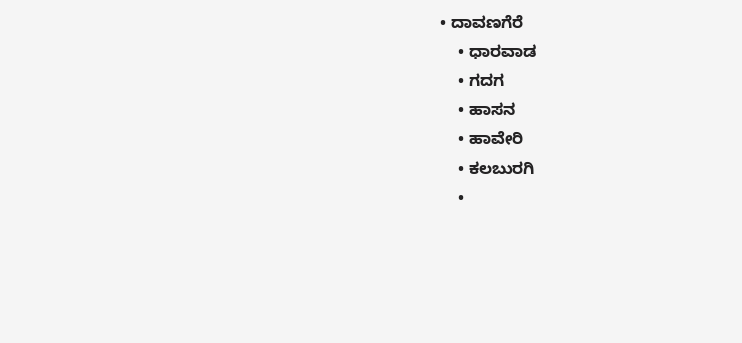• ದಾವಣಗೆರೆ
    • ಧಾರವಾಡ
    • ಗದಗ
    • ಹಾಸನ
    • ಹಾವೇರಿ
    • ಕಲಬುರಗಿ
    •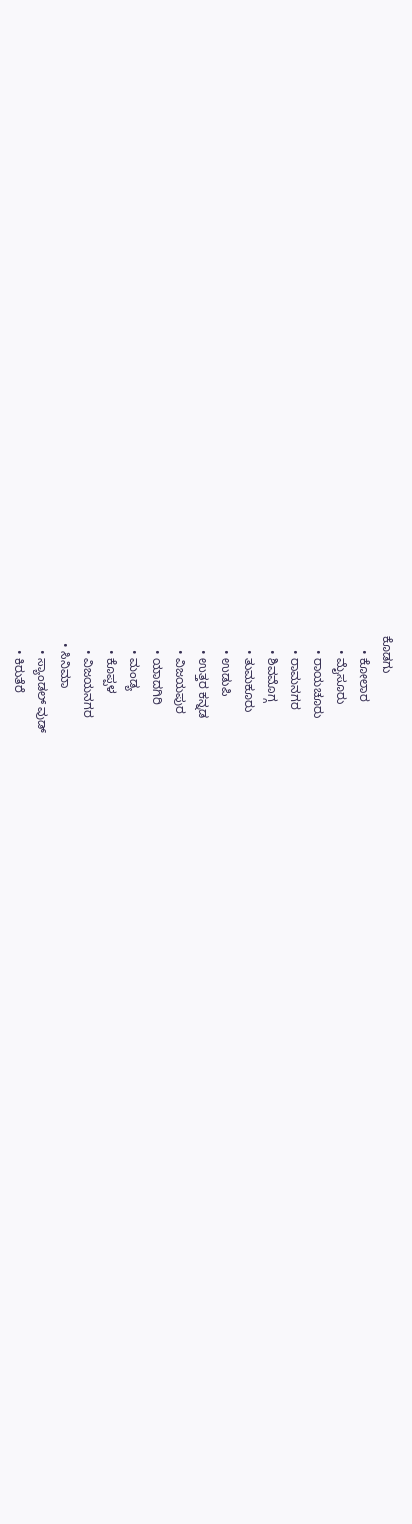ಕೊಡಗು
    • ಕೋಲಾರ
    • ಮೈಸೂರು
    • ರಾಯಚೂರು
    • ರಾಮನಗರ
    • ಶಿವಮೊಗ್ಗ
    • ತುಮಕೂರು
    • ಉಡುಪಿ
    • ಉತ್ತರ ಕನ್ನಡ
    • ವಿಜಯಪುರ
    • ಯಾದಗಿರಿ
    • ಮಂಡ್ಯ
    • ಕೊಪ್ಪಳ
    • ವಿಜಯನಗರ
  • ಸಿನಿಮಾ
    • ಸ್ಯಾಂಡಲ್ ವುಡ್
    • ಕಿರುತೆರೆ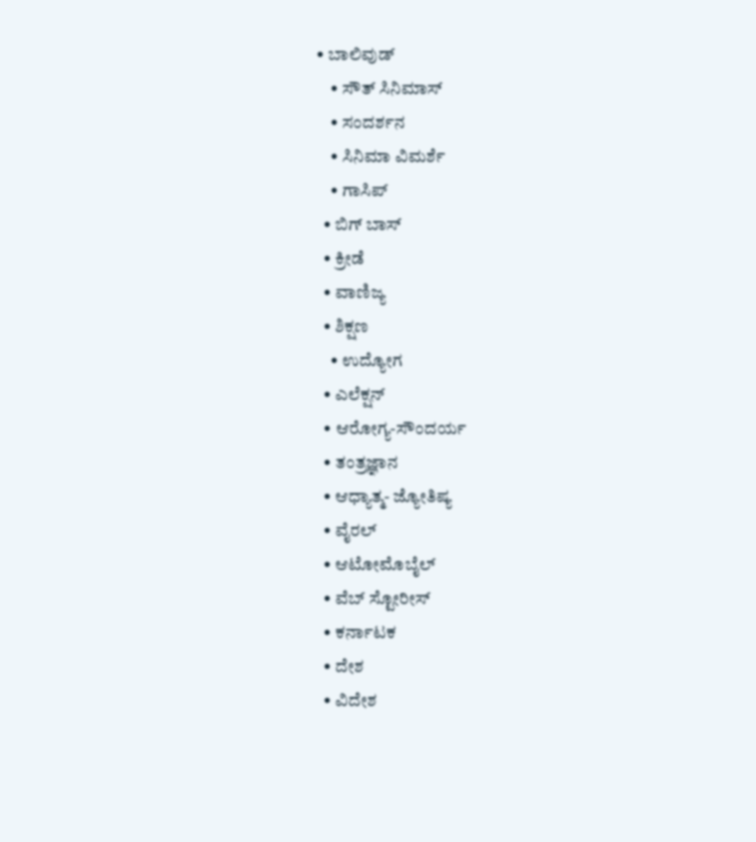• ಬಾಲಿವುಡ್
    • ಸೌತ್ ಸಿನಿಮಾಸ್
    • ಸಂದರ್ಶನ
    • ಸಿನಿಮಾ ವಿಮರ್ಶೆ
    • ಗಾಸಿಪ್
  • ಬಿಗ್ ಬಾಸ್
  • ಕ್ರೀಡೆ
  • ವಾಣಿಜ್ಯ
  • ಶಿಕ್ಷಣ
    • ಉದ್ಯೋಗ
  • ಎಲೆಕ್ಷನ್
  • ಆರೋಗ್ಯ-ಸೌಂದರ್ಯ
  • ತಂತ್ರಜ್ಞಾನ
  • ಆಧ್ಯಾತ್ಮ- ಜ್ಯೋತಿಷ್ಯ
  • ವೈರಲ್
  • ಆಟೋಮೊಬೈಲ್
  • ವೆಬ್ ಸ್ಟೋರೀಸ್
  • ಕರ್ನಾಟಕ
  • ದೇಶ
  • ವಿದೇಶ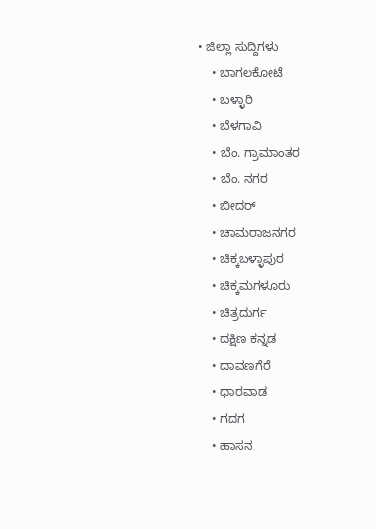• ಜಿಲ್ಲಾ ಸುದ್ದಿಗಳು
    • ಬಾಗಲಕೋಟೆ
    • ಬಳ್ಳಾರಿ
    • ಬೆಳಗಾವಿ
    • ಬೆಂ. ಗ್ರಾಮಾಂತರ
    • ಬೆಂ. ನಗರ
    • ಬೀದರ್
    • ಚಾಮರಾಜನಗರ
    • ಚಿಕ್ಕಬಳ್ಳಾಪುರ
    • ಚಿಕ್ಕಮಗಳೂರು
    • ಚಿತ್ರದುರ್ಗ
    • ದಕ್ಷಿಣ ಕನ್ನಡ
    • ದಾವಣಗೆರೆ
    • ಧಾರವಾಡ
    • ಗದಗ
    • ಹಾಸನ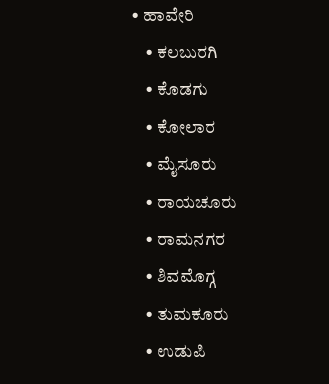• ಹಾವೇರಿ
    • ಕಲಬುರಗಿ
    • ಕೊಡಗು
    • ಕೋಲಾರ
    • ಮೈಸೂರು
    • ರಾಯಚೂರು
    • ರಾಮನಗರ
    • ಶಿವಮೊಗ್ಗ
    • ತುಮಕೂರು
    • ಉಡುಪಿ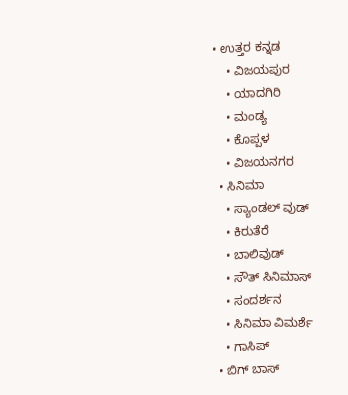• ಉತ್ತರ ಕನ್ನಡ
    • ವಿಜಯಪುರ
    • ಯಾದಗಿರಿ
    • ಮಂಡ್ಯ
    • ಕೊಪ್ಪಳ
    • ವಿಜಯನಗರ
  • ಸಿನಿಮಾ
    • ಸ್ಯಾಂಡಲ್ ವುಡ್
    • ಕಿರುತೆರೆ
    • ಬಾಲಿವುಡ್
    • ಸೌತ್ ಸಿನಿಮಾಸ್
    • ಸಂದರ್ಶನ
    • ಸಿನಿಮಾ ವಿಮರ್ಶೆ
    • ಗಾಸಿಪ್
  • ಬಿಗ್ ಬಾಸ್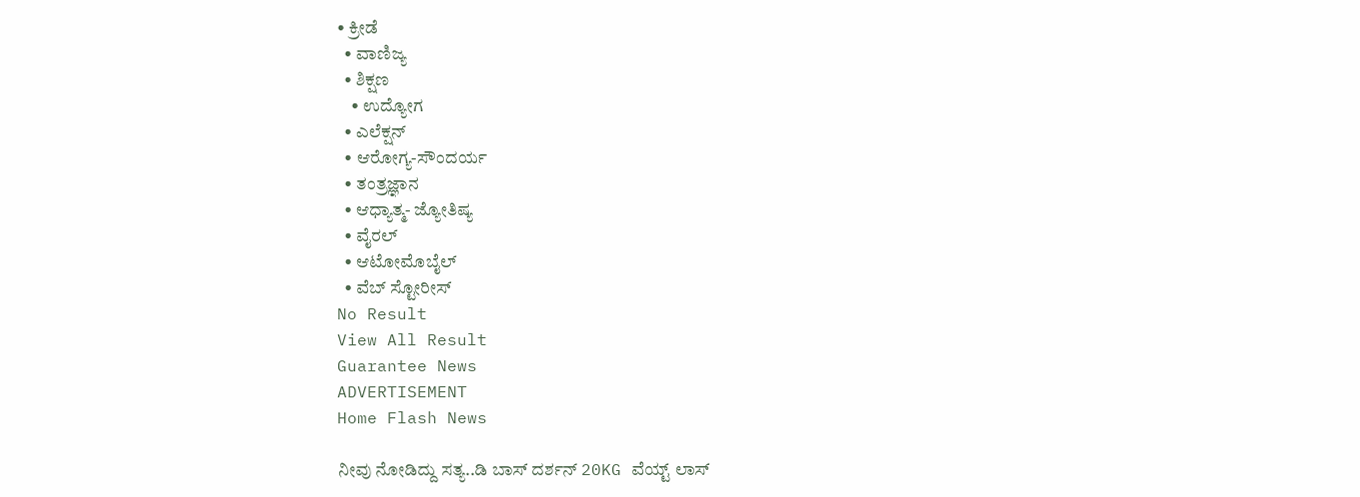• ಕ್ರೀಡೆ
  • ವಾಣಿಜ್ಯ
  • ಶಿಕ್ಷಣ
    • ಉದ್ಯೋಗ
  • ಎಲೆಕ್ಷನ್
  • ಆರೋಗ್ಯ-ಸೌಂದರ್ಯ
  • ತಂತ್ರಜ್ಞಾನ
  • ಆಧ್ಯಾತ್ಮ- ಜ್ಯೋತಿಷ್ಯ
  • ವೈರಲ್
  • ಆಟೋಮೊಬೈಲ್
  • ವೆಬ್ ಸ್ಟೋರೀಸ್
No Result
View All Result
Guarantee News
ADVERTISEMENT
Home Flash News

ನೀವು ನೋಡಿದ್ದು ಸತ್ಯ..ಡಿ ಬಾಸ್ ದರ್ಶನ್ 20KG ವೆಯ್ಟ್ ಲಾಸ್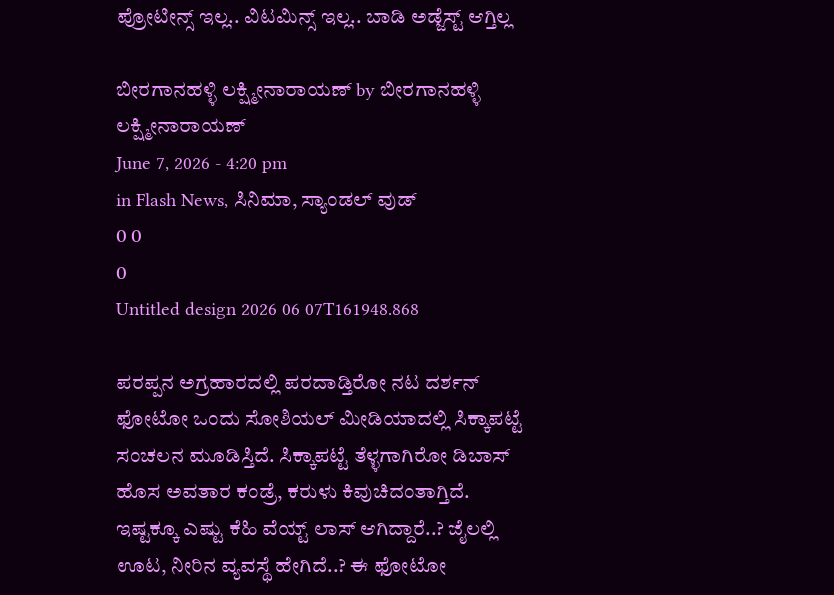ಪ್ರೋಟೀನ್ಸ್ ಇಲ್ಲ.. ವಿಟಮಿನ್ಸ್ ಇಲ್ಲ.. ಬಾಡಿ ಅಡ್ಜೆಸ್ಟ್ ಆಗ್ತಿಲ್ಲ

ಬೀರಗಾನಹಳ್ಳಿ ಲಕ್ಷ್ಮೀನಾರಾಯಣ್ by ಬೀರಗಾನಹಳ್ಳಿ ಲಕ್ಷ್ಮೀನಾರಾಯಣ್
June 7, 2026 - 4:20 pm
in Flash News, ಸಿನಿಮಾ, ಸ್ಯಾಂಡಲ್ ವುಡ್
0 0
0
Untitled design 2026 06 07T161948.868

ಪರಪ್ಪನ ಅಗ್ರಹಾರದಲ್ಲಿ ಪರದಾಡ್ತಿರೋ ನಟ ದರ್ಶನ್ ಫೋಟೋ ಒಂದು ಸೋಶಿಯಲ್ ಮೀಡಿಯಾದಲ್ಲಿ ಸಿಕ್ಕಾಪಟ್ಟೆ ಸಂಚಲನ ಮೂಡಿಸ್ತಿದೆ. ಸಿಕ್ಕಾಪಟ್ಟೆ ತೆಳ್ಳಗಾಗಿರೋ ಡಿಬಾಸ್‌‌ ಹೊಸ ಅವತಾರ ಕಂಡ್ರೆ, ಕರುಳು ಕಿವುಚಿದಂತಾಗ್ತಿದೆ. ಇಷ್ಟಕ್ಕೂ ಎಷ್ಟು ಕೆಹಿ ವೆಯ್ಟ್ ಲಾಸ್ ಆಗಿದ್ದಾರೆ..? ಜೈಲಲ್ಲಿ ಊಟ, ನೀರಿನ ವ್ಯವಸ್ಥೆ ಹೇಗಿದೆ..? ಈ ಫೋಟೋ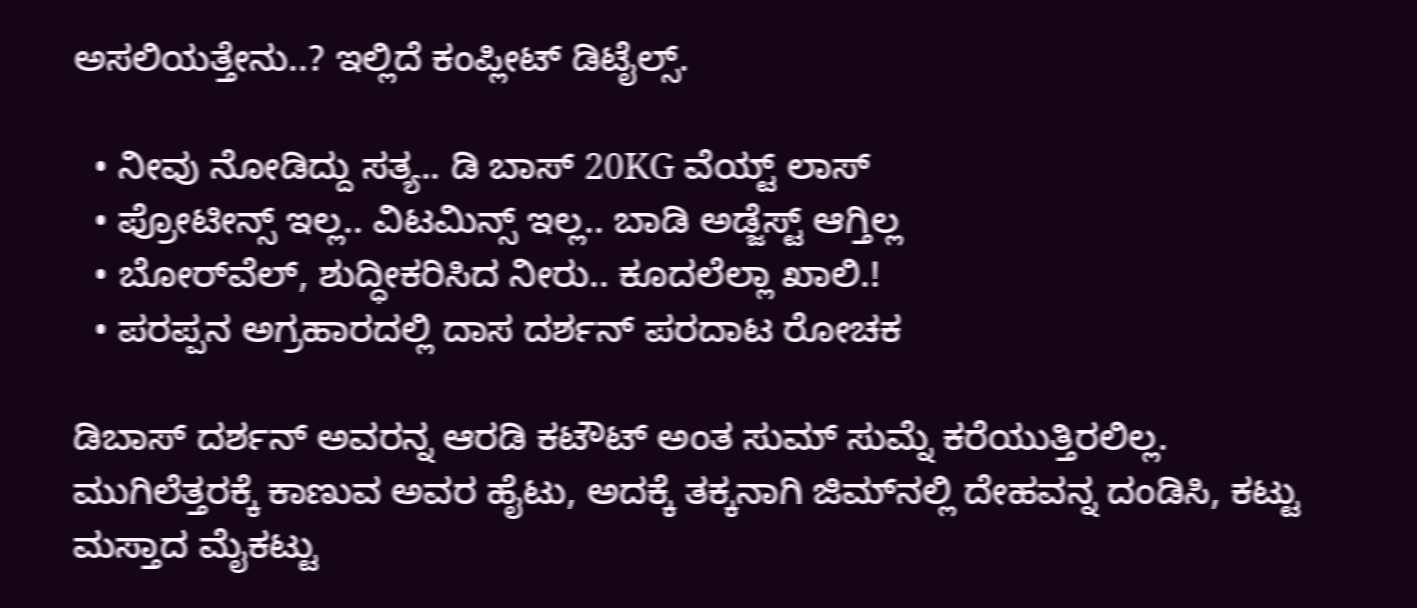ಅಸಲಿಯತ್ತೇನು..? ಇಲ್ಲಿದೆ ಕಂಪ್ಲೀಟ್ ಡಿಟೈಲ್ಸ್.

  • ನೀವು ನೋಡಿದ್ದು ಸತ್ಯ.. ಡಿ ಬಾಸ್ 20KG ವೆಯ್ಟ್ ಲಾಸ್
  • ಪ್ರೋಟೀನ್ಸ್ ಇಲ್ಲ.. ವಿಟಮಿನ್ಸ್ ಇಲ್ಲ.. ಬಾಡಿ ಅಡ್ಜೆಸ್ಟ್ ಆಗ್ತಿಲ್ಲ
  • ಬೋರ್‌ವೆಲ್, ಶುದ್ಧೀಕರಿಸಿದ ನೀರು.. ಕೂದಲೆಲ್ಲಾ ಖಾಲಿ.!
  • ಪರಪ್ಪನ ಅಗ್ರಹಾರದಲ್ಲಿ ದಾಸ ದರ್ಶನ್ ಪರದಾಟ ರೋಚಕ

ಡಿಬಾಸ್ ದರ್ಶನ್ ಅವರನ್ನ ಆರಡಿ ಕಟೌಟ್ ಅಂತ ಸುಮ್ ಸುಮ್ನೆ ಕರೆಯುತ್ತಿರಲಿಲ್ಲ. ಮುಗಿಲೆತ್ತರಕ್ಕೆ ಕಾಣುವ ಅವರ ಹೈಟು, ಅದಕ್ಕೆ ತಕ್ಕನಾಗಿ ಜಿಮ್‌‌ನಲ್ಲಿ ದೇಹವನ್ನ ದಂಡಿಸಿ, ಕಟ್ಟು ಮಸ್ತಾದ ಮೈಕಟ್ಟು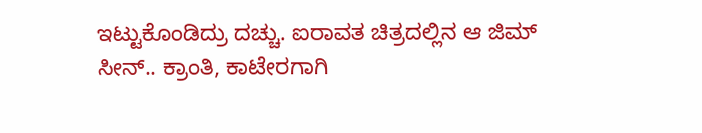ಇಟ್ಟುಕೊಂಡಿದ್ರು ದಚ್ಚು. ಐರಾವತ ಚಿತ್ರದಲ್ಲಿನ ಆ ಜಿಮ್ ಸೀನ್.. ಕ್ರಾಂತಿ, ಕಾಟೇರಗಾಗಿ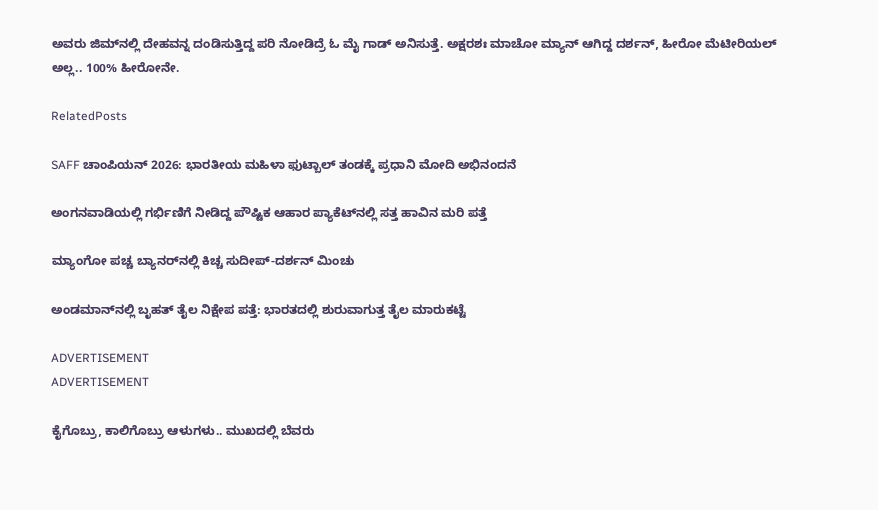ಅವರು ಜಿಮ್‌‌ನಲ್ಲಿ ದೇಹವನ್ನ ದಂಡಿಸುತ್ತಿದ್ದ ಪರಿ ನೋಡಿದ್ರೆ ಓ ಮೈ ಗಾಡ್ ಅನಿಸುತ್ತೆ. ಅಕ್ಷರಶಃ ಮಾಚೋ ಮ್ಯಾನ್ ಆಗಿದ್ದ ದರ್ಶನ್, ಹೀರೋ ಮೆಟೀರಿಯಲ್ ಅಲ್ಲ.. 100% ಹೀರೋನೇ.

RelatedPosts

SAFF ಚಾಂಪಿಯನ್ 2026: ಭಾರತೀಯ ಮಹಿಳಾ ಫುಟ್ಬಾಲ್ ತಂಡಕ್ಕೆ ಪ್ರಧಾನಿ ಮೋದಿ ಅಭಿನಂದನೆ

ಅಂಗನವಾಡಿಯಲ್ಲಿ ಗರ್ಭಿಣಿಗೆ ನೀಡಿದ್ದ ಪೌಷ್ಟಿಕ ಆಹಾರ ಪ್ಯಾಕೆಟ್‌ನಲ್ಲಿ ಸತ್ತ ಹಾವಿನ ಮರಿ ಪತ್ತೆ

ಮ್ಯಾಂಗೋ ಪಚ್ಚ ಬ್ಯಾನರ್‌‌ನಲ್ಲಿ ಕಿಚ್ಚ ಸುದೀಪ್-ದರ್ಶನ್ ಮಿಂಚು

ಅಂಡಮಾನ್‌ನಲ್ಲಿ ಬೃಹತ್ ತೈಲ ನಿಕ್ಷೇಪ ಪತ್ತೆ: ಭಾರತದಲ್ಲಿ ಶುರುವಾಗುತ್ತ ತೈಲ ಮಾರುಕಟ್ಟೆ

ADVERTISEMENT
ADVERTISEMENT

ಕೈಗೊಬ್ರು, ಕಾಲಿಗೊಬ್ರು ಆಳುಗಳು.. ಮುಖದಲ್ಲಿ ಬೆವರು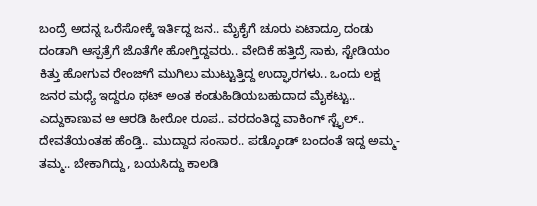ಬಂದ್ರೆ ಅದನ್ನ ಒರೆಸೋಕ್ಕೆ ಇರ್ತಿದ್ದ ಜನ.. ಮೈಕೈಗೆ ಚೂರು ಏಟಾದ್ರೂ ದಂಡು ದಂಡಾಗಿ ಆಸ್ಪತ್ರೆಗೆ ಜೊತೆಗೇ ಹೋಗ್ತಿದ್ದವರು.. ವೇದಿಕೆ ಹತ್ತಿದ್ರೆ ಸಾಕು, ಸ್ಟೇಡಿಯಂ ಕಿತ್ತು ಹೋಗುವ ರೇಂಜ್‌ಗೆ ಮುಗಿಲು ಮುಟ್ಟುತ್ತಿದ್ದ ಉದ್ಘಾರಗಳು.. ಒಂದು ಲಕ್ಷ ಜನರ ಮಧ್ಯೆ ಇದ್ದರೂ ಥಟ್ ಅಂತ ಕಂಡುಹಿಡಿಯಬಹುದಾದ ಮೈಕಟ್ಟು.. ಎದ್ದುಕಾಣುವ ಆ ಆರಡಿ ಹೀರೋ ರೂಪ.. ವರದಂತಿದ್ದ ವಾಕಿಂಗ್ ಸ್ಟೈಲ್.. ದೇವತೆಯಂತಹ ಹೆಂಡ್ತಿ.. ಮುದ್ದಾದ ಸಂಸಾರ.. ಪಡ್ಕೊಂಡ್ ಬಂದಂತೆ ಇದ್ದ ಅಮ್ಮ-ತಮ್ಮ.. ಬೇಕಾಗಿದ್ದು, ಬಯಸಿದ್ದು ಕಾಲಡಿ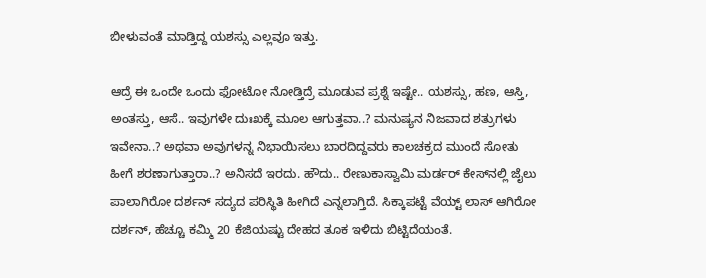ಬೀಳುವಂತೆ ಮಾಡ್ತಿದ್ದ ಯಶಸ್ಸು ಎಲ್ಲವೂ ಇತ್ತು.

ಆದ್ರೆ ಈ ಒಂದೇ ಒಂದು ಫೋಟೋ ನೋಡ್ತಿದ್ರೆ ಮೂಡುವ ಪ್ರಶ್ನೆ ಇಷ್ಟೇ.. ಯಶಸ್ಸು, ಹಣ, ಆಸ್ತಿ, ಅಂತಸ್ತು, ಆಸೆ.. ಇವುಗಳೇ ದುಃಖಕ್ಕೆ ಮೂಲ ಆಗುತ್ತವಾ..? ಮನುಷ್ಯನ ನಿಜವಾದ ಶತ್ರುಗಳು ಇವೇನಾ..? ಅಥವಾ ಅವುಗಳನ್ನ ನಿಭಾಯಿಸಲು ಬಾರದಿದ್ದವರು ಕಾಲಚಕ್ರದ ಮುಂದೆ ಸೋತು ಹೀಗೆ ಶರಣಾಗುತ್ತಾರಾ..? ಅನಿಸದೆ ಇರದು. ಹೌದು.. ರೇಣುಕಾಸ್ವಾಮಿ ಮರ್ಡರ್ ಕೇಸ್‌‌ನಲ್ಲಿ ಜೈಲು ಪಾಲಾಗಿರೋ ದರ್ಶನ್ ಸದ್ಯದ ಪರಿಸ್ಥಿತಿ ಹೀಗಿದೆ ಎನ್ನಲಾಗ್ತಿದೆ. ಸಿಕ್ಕಾಪಟ್ಟೆ ವೆಯ್ಟ್ ಲಾಸ್ ಆಗಿರೋ ದರ್ಶನ್, ಹೆಚ್ಚೂ ಕಮ್ಮಿ 20 ಕೆಜಿಯಷ್ಟು ದೇಹದ ತೂಕ ಇಳಿದು ಬಿಟ್ಟಿದೆಯಂತೆ.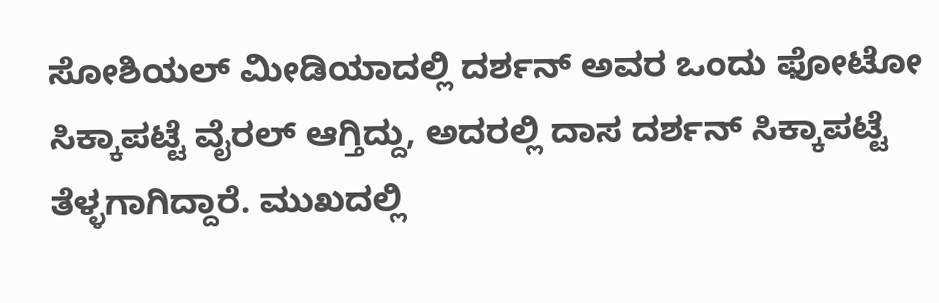ಸೋಶಿಯಲ್ ಮೀಡಿಯಾದಲ್ಲಿ ದರ್ಶನ್ ಅವರ ಒಂದು ಫೋಟೋ ಸಿಕ್ಕಾಪಟ್ಟೆ ವೈರಲ್ ಆಗ್ತಿದ್ದು, ಅದರಲ್ಲಿ ದಾಸ ದರ್ಶನ್ ಸಿಕ್ಕಾಪಟ್ಟೆ ತೆಳ್ಳಗಾಗಿದ್ದಾರೆ. ಮುಖದಲ್ಲಿ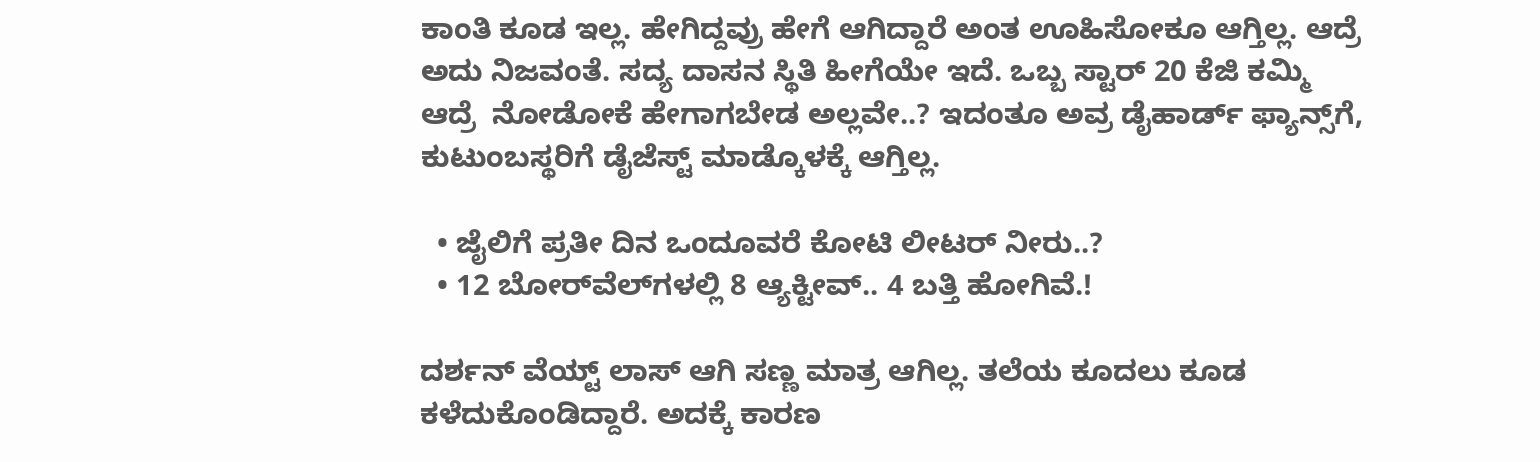ಕಾಂತಿ ಕೂಡ ಇಲ್ಲ. ಹೇಗಿದ್ದವ್ರು ಹೇಗೆ ಆಗಿದ್ದಾರೆ ಅಂತ ಊಹಿಸೋಕೂ ಆಗ್ತಿಲ್ಲ. ಆದ್ರೆ ಅದು ನಿಜವಂತೆ. ಸದ್ಯ ದಾಸನ ಸ್ಥಿತಿ ಹೀಗೆಯೇ ಇದೆ. ಒಬ್ಬ ಸ್ಟಾರ್ 20 ಕೆಜಿ ಕಮ್ಮಿ ಆದ್ರೆ  ನೋಡೋಕೆ ಹೇಗಾಗಬೇಡ ಅಲ್ಲವೇ..? ಇದಂತೂ ಅವ್ರ ಡೈಹಾರ್ಡ್ ಫ್ಯಾನ್ಸ್‌‌ಗೆ, ಕುಟುಂಬಸ್ಥರಿಗೆ ಡೈಜೆಸ್ಟ್ ಮಾಡ್ಕೊಳಕ್ಕೆ ಆಗ್ತಿಲ್ಲ.

  • ಜೈಲಿಗೆ ಪ್ರತೀ ದಿನ ಒಂದೂವರೆ ಕೋಟಿ ಲೀಟರ್ ನೀರು..?
  • 12 ಬೋರ್‌‌ವೆಲ್‌‌ಗಳಲ್ಲಿ 8 ಆ್ಯಕ್ಟೀವ್.. 4 ಬತ್ತಿ ಹೋಗಿವೆ.!

ದರ್ಶನ್ ವೆಯ್ಟ್ ಲಾಸ್ ಆಗಿ ಸಣ್ಣ ಮಾತ್ರ ಆಗಿಲ್ಲ. ತಲೆಯ ಕೂದಲು ಕೂಡ ಕಳೆದುಕೊಂಡಿದ್ದಾರೆ. ಅದಕ್ಕೆ ಕಾರಣ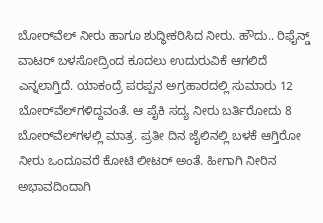ಬೋರ್‌‌ವೆಲ್ ನೀರು ಹಾಗೂ ಶುದ್ಧೀಕರಿಸಿದ ನೀರು. ಹೌದು.. ರಿಫೈನ್ಡ್ ವಾಟರ್ ಬಳಸೋದ್ರಿಂದ ಕೂದಲು ಉದುರುವಿಕೆ ಆಗಲಿದೆ ಎನ್ನಲಾಗ್ತಿದೆ. ಯಾಕಂದ್ರೆ ಪರಪ್ಪನ ಅಗ್ರಹಾರದಲ್ಲಿ ಸುಮಾರು 12 ಬೋರ್‌‌ವೆಲ್‌‌ಗಳಿದ್ದವಂತೆ. ಆ ಪೈಕಿ ಸದ್ಯ ನೀರು ಬರ್ತಿರೋದು 8 ಬೋರ್‌‌ವೆಲ್‌‌ಗಳಲ್ಲಿ ಮಾತ್ರ. ಪ್ರತೀ ದಿನ ಜೈಲಿನಲ್ಲಿ ಬಳಕೆ ಆಗ್ತಿರೋ ನೀರು ಒಂದೂವರೆ ಕೋಟಿ ಲೀಟರ್ ಅಂತೆ. ಹೀಗಾಗಿ ನೀರಿನ ಅಭಾವದಿಂದಾಗಿ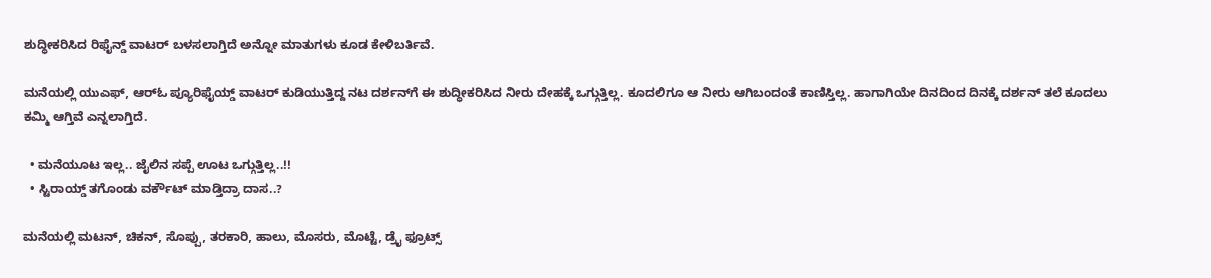ಶುದ್ಧೀಕರಿಸಿದ ರಿಫೈನ್ಡ್ ವಾಟರ್ ಬಳಸಲಾಗ್ತಿದೆ ಅನ್ನೋ ಮಾತುಗಳು ಕೂಡ ಕೇಳಿಬರ್ತಿವೆ.

ಮನೆಯಲ್ಲಿ ಯುಎಫ್, ಆರ್‌ಓ ಪ್ಯೂರಿಫೈಯ್ಡ್ ವಾಟರ್ ಕುಡಿಯುತ್ತಿದ್ದ ನಟ ದರ್ಶನ್‌ಗೆ ಈ ಶುದ್ಧೀಕರಿಸಿದ ನೀರು ದೇಹಕ್ಕೆ ಒಗ್ಗುತ್ತಿಲ್ಲ. ಕೂದಲಿಗೂ ಆ ನೀರು ಆಗಿಬಂದಂತೆ ಕಾಣಿಸ್ತಿಲ್ಲ. ಹಾಗಾಗಿಯೇ ದಿನದಿಂದ ದಿನಕ್ಕೆ ದರ್ಶನ್ ತಲೆ ಕೂದಲು ಕಮ್ಮಿ ಆಗ್ತಿವೆ ಎನ್ನಲಾಗ್ತಿದೆ.

  • ಮನೆಯೂಟ ಇಲ್ಲ.. ಜೈಲಿನ ಸಪ್ಪೆ ಊಟ ಒಗ್ಗುತ್ತಿಲ್ಲ..!!
  • ಸ್ಟಿರಾಯ್ಡ್ ತಗೊಂಡು ವರ್ಕೌಟ್ ಮಾಡ್ತಿದ್ರಾ ದಾಸ..?

ಮನೆಯಲ್ಲಿ ಮಟನ್, ಚಿಕನ್, ಸೊಪ್ಪು, ತರಕಾರಿ, ಹಾಲು, ಮೊಸರು, ಮೊಟ್ಟೆ, ಡ್ರೈ ಫ್ರೂಟ್ಸ್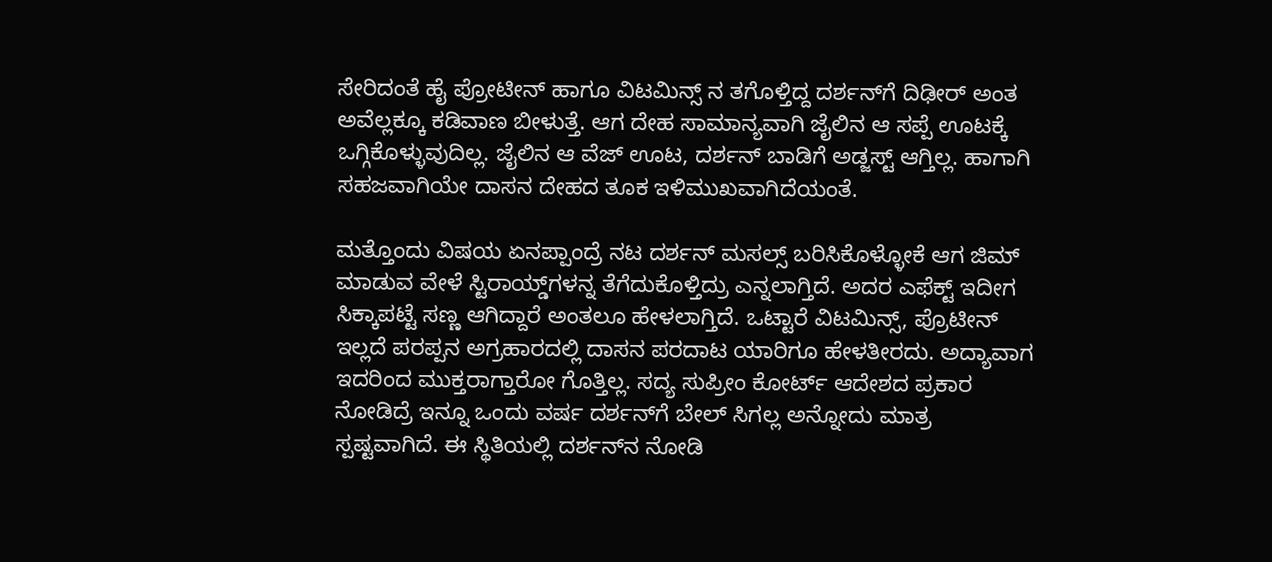ಸೇರಿದಂತೆ ಹೈ ಪ್ರೋಟೀನ್ ಹಾಗೂ ವಿಟಮಿನ್ಸ್ ನ ತಗೊಳ್ತಿದ್ದ ದರ್ಶನ್‌‌‌ಗೆ ದಿಢೀರ್ ಅಂತ ಅವೆಲ್ಲಕ್ಕೂ ಕಡಿವಾಣ ಬೀಳುತ್ತೆ. ಆಗ ದೇಹ ಸಾಮಾನ್ಯವಾಗಿ ಜೈಲಿನ ಆ ಸಪ್ಪೆ ಊಟಕ್ಕೆ ಒಗ್ಗಿಕೊಳ್ಳುವುದಿಲ್ಲ. ಜೈಲಿನ ಆ ವೆಜ್ ಊಟ, ದರ್ಶನ್ ಬಾಡಿಗೆ ಅಡ್ಜಸ್ಟ್ ಆಗ್ತಿಲ್ಲ. ಹಾಗಾಗಿ ಸಹಜವಾಗಿಯೇ ದಾಸನ ದೇಹದ ತೂಕ ಇಳಿಮುಖವಾಗಿದೆಯಂತೆ.

ಮತ್ತೊಂದು ವಿಷಯ ಏನಪ್ಪಾಂದ್ರೆ ನಟ ದರ್ಶನ್ ಮಸಲ್ಸ್ ಬರಿಸಿಕೊಳ್ಳೋಕೆ ಆಗ ಜಿಮ್‌‌ ಮಾಡುವ ವೇಳೆ ಸ್ಟಿರಾಯ್ಡ್‌‌ಗಳನ್ನ ತೆಗೆದುಕೊಳ್ತಿದ್ರು ಎನ್ನಲಾಗ್ತಿದೆ. ಅದರ ಎಫೆಕ್ಟ್ ಇದೀಗ ಸಿಕ್ಕಾಪಟ್ಟೆ ಸಣ್ಣ ಆಗಿದ್ದಾರೆ ಅಂತಲೂ ಹೇಳಲಾಗ್ತಿದೆ. ಒಟ್ಟಾರೆ ವಿಟಮಿನ್ಸ್, ಪ್ರೊಟೀನ್ ಇಲ್ಲದೆ ಪರಪ್ಪನ ಅಗ್ರಹಾರದಲ್ಲಿ ದಾಸನ ಪರದಾಟ ಯಾರಿಗೂ ಹೇಳತೀರದು. ಅದ್ಯಾವಾಗ ಇದರಿಂದ ಮುಕ್ತರಾಗ್ತಾರೋ ಗೊತ್ತಿಲ್ಲ. ಸದ್ಯ ಸುಪ್ರೀಂ ಕೋರ್ಟ್ ಆದೇಶದ ಪ್ರಕಾರ ನೋಡಿದ್ರೆ ಇನ್ನೂ ಒಂದು ವರ್ಷ ದರ್ಶನ್‌ಗೆ ಬೇಲ್ ಸಿಗಲ್ಲ ಅನ್ನೋದು ಮಾತ್ರ ಸ್ಪಷ್ಟವಾಗಿದೆ. ಈ ಸ್ಥಿತಿಯಲ್ಲಿ ದರ್ಶನ್‌‌ನ ನೋಡಿ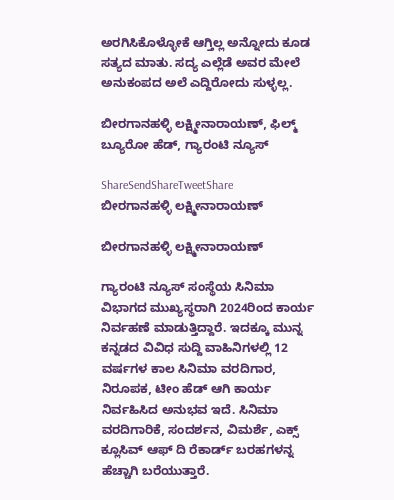ಅರಗಿಸಿಕೊಳ್ಳೋಕೆ ಆಗ್ತಿಲ್ಲ ಅನ್ನೋದು ಕೂಡ ಸತ್ಯದ ಮಾತು. ಸದ್ಯ ಎಲ್ಲೆಡೆ ಅವರ ಮೇಲೆ ಅನುಕಂಪದ ಅಲೆ ಎದ್ದಿರೋದು ಸುಳ್ಳಲ್ಲ.

ಬೀರಗಾನಹಳ್ಳಿ ಲಕ್ಷ್ಮೀನಾರಾಯಣ್, ಫಿಲ್ಮ್ ಬ್ಯೂರೋ ಹೆಡ್, ಗ್ಯಾರಂಟಿ ನ್ಯೂಸ್

ShareSendShareTweetShare
ಬೀರಗಾನಹಳ್ಳಿ ಲಕ್ಷ್ಮೀನಾರಾಯಣ್

ಬೀರಗಾನಹಳ್ಳಿ ಲಕ್ಷ್ಮೀನಾರಾಯಣ್

ಗ್ಯಾರಂಟಿ ನ್ಯೂಸ್ ಸಂಸ್ಥೆಯ ಸಿನಿಮಾ ವಿಭಾಗದ ಮುಖ್ಯಸ್ಥರಾಗಿ 2024ರಿಂದ ಕಾರ್ಯ ನಿರ್ವಹಣೆ ಮಾಡುತ್ತಿದ್ದಾರೆ. ಇದಕ್ಕೂ ಮುನ್ನ ಕನ್ನಡದ ವಿವಿಧ ಸುದ್ದಿ ವಾಹಿನಿಗಳಲ್ಲಿ 12 ವರ್ಷಗಳ ಕಾಲ ಸಿನಿಮಾ ವರದಿಗಾರ, ನಿರೂಪಕ, ಟೀಂ ಹೆಡ್ ಆಗಿ ಕಾರ್ಯ ನಿರ್ವಹಿಸಿದ ಅನುಭವ ಇದೆ. ಸಿನಿಮಾ ವರದಿಗಾರಿಕೆ, ಸಂದರ್ಶನ, ವಿಮರ್ಶೆ, ಎಕ್ಸ್ ಕ್ಲೂಸಿವ್ ಆಫ್ ದಿ ರೆಕಾರ್ಡ್ ಬರಹಗಳನ್ನ ಹೆಚ್ಚಾಗಿ ಬರೆಯುತ್ತಾರೆ.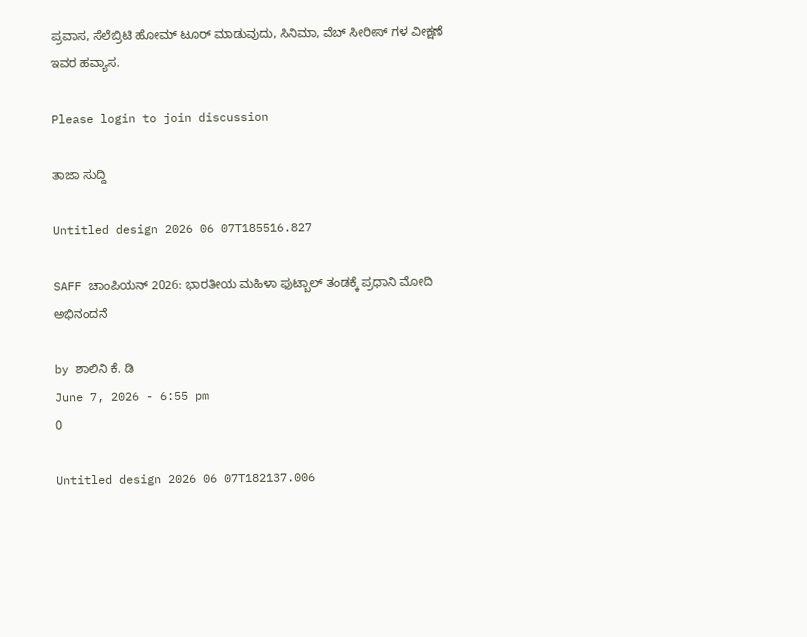ಪ್ರವಾಸ, ಸೆಲೆಬ್ರಿಟಿ ಹೋಮ್ ಟೂರ್ ಮಾಡುವುದು, ಸಿನಿಮಾ, ವೆಬ್ ಸೀರೀಸ್ ಗಳ ವೀಕ್ಷಣೆ ಇವರ ಹವ್ಯಾಸ.

Please login to join discussion

ತಾಜಾ ಸುದ್ದಿ

Untitled design 2026 06 07T185516.827

SAFF ಚಾಂಪಿಯನ್ 2026: ಭಾರತೀಯ ಮಹಿಳಾ ಫುಟ್ಬಾಲ್ ತಂಡಕ್ಕೆ ಪ್ರಧಾನಿ ಮೋದಿ ಅಭಿನಂದನೆ

by ಶಾಲಿನಿ ಕೆ. ಡಿ
June 7, 2026 - 6:55 pm
0

Untitled design 2026 06 07T182137.006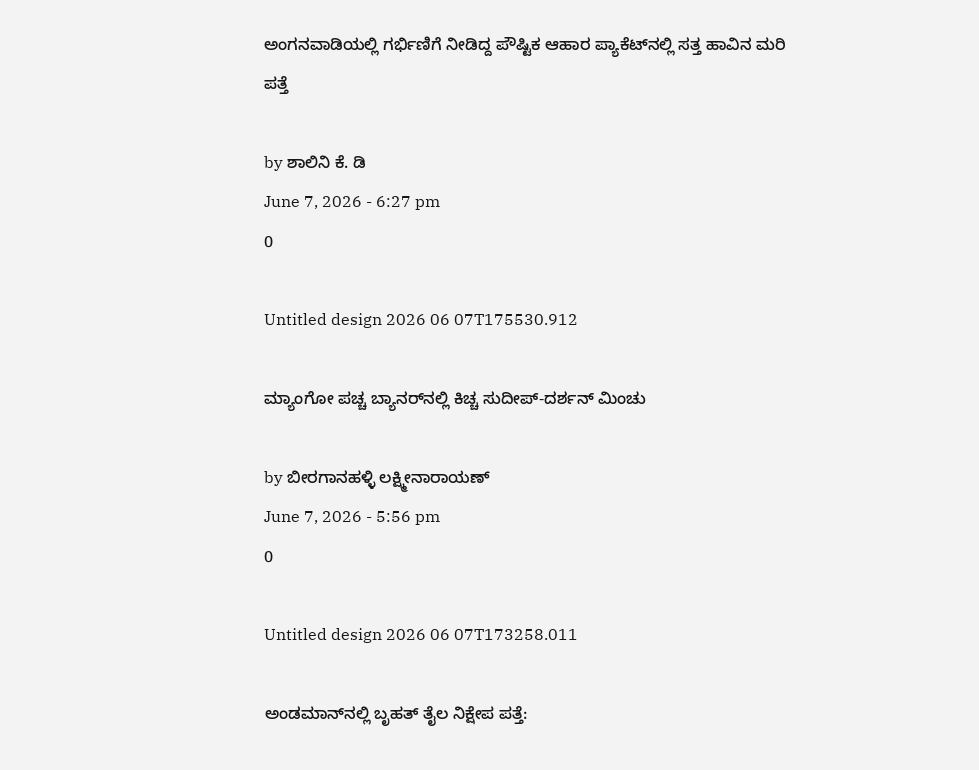ಅಂಗನವಾಡಿಯಲ್ಲಿ ಗರ್ಭಿಣಿಗೆ ನೀಡಿದ್ದ ಪೌಷ್ಟಿಕ ಆಹಾರ ಪ್ಯಾಕೆಟ್‌ನಲ್ಲಿ ಸತ್ತ ಹಾವಿನ ಮರಿ ಪತ್ತೆ

by ಶಾಲಿನಿ ಕೆ. ಡಿ
June 7, 2026 - 6:27 pm
0

Untitled design 2026 06 07T175530.912

ಮ್ಯಾಂಗೋ ಪಚ್ಚ ಬ್ಯಾನರ್‌‌ನಲ್ಲಿ ಕಿಚ್ಚ ಸುದೀಪ್-ದರ್ಶನ್ ಮಿಂಚು

by ಬೀರಗಾನಹಳ್ಳಿ ಲಕ್ಷ್ಮೀನಾರಾಯಣ್
June 7, 2026 - 5:56 pm
0

Untitled design 2026 06 07T173258.011

ಅಂಡಮಾನ್‌ನಲ್ಲಿ ಬೃಹತ್ ತೈಲ ನಿಕ್ಷೇಪ ಪತ್ತೆ: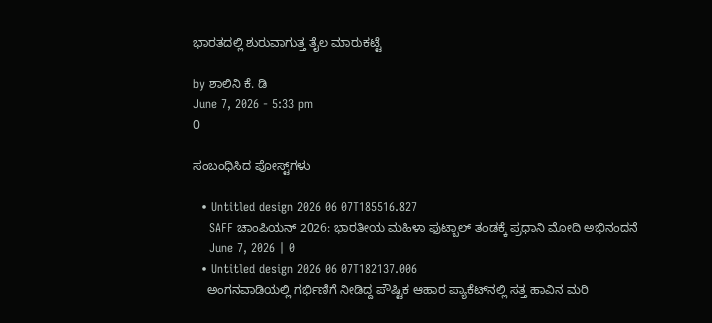ಭಾರತದಲ್ಲಿ ಶುರುವಾಗುತ್ತ ತೈಲ ಮಾರುಕಟ್ಟೆ

by ಶಾಲಿನಿ ಕೆ. ಡಿ
June 7, 2026 - 5:33 pm
0

ಸಂಬಂಧಿಸಿದ ಪೋಸ್ಟ್‌ಗಳು

  • Untitled design 2026 06 07T185516.827
    SAFF ಚಾಂಪಿಯನ್ 2026: ಭಾರತೀಯ ಮಹಿಳಾ ಫುಟ್ಬಾಲ್ ತಂಡಕ್ಕೆ ಪ್ರಧಾನಿ ಮೋದಿ ಅಭಿನಂದನೆ
    June 7, 2026 | 0
  • Untitled design 2026 06 07T182137.006
    ಅಂಗನವಾಡಿಯಲ್ಲಿ ಗರ್ಭಿಣಿಗೆ ನೀಡಿದ್ದ ಪೌಷ್ಟಿಕ ಆಹಾರ ಪ್ಯಾಕೆಟ್‌ನಲ್ಲಿ ಸತ್ತ ಹಾವಿನ ಮರಿ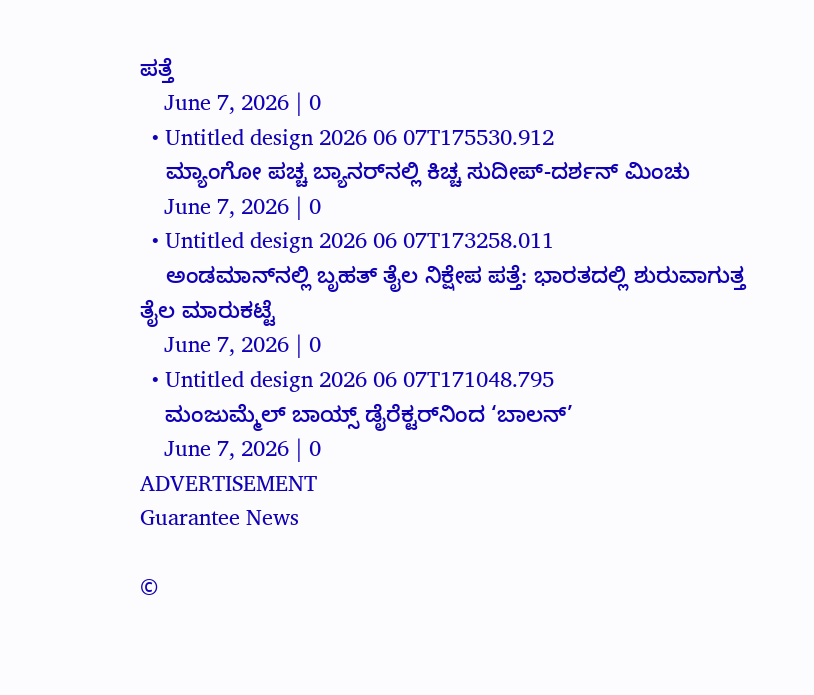ಪತ್ತೆ
    June 7, 2026 | 0
  • Untitled design 2026 06 07T175530.912
    ಮ್ಯಾಂಗೋ ಪಚ್ಚ ಬ್ಯಾನರ್‌‌ನಲ್ಲಿ ಕಿಚ್ಚ ಸುದೀಪ್-ದರ್ಶನ್ ಮಿಂಚು
    June 7, 2026 | 0
  • Untitled design 2026 06 07T173258.011
    ಅಂಡಮಾನ್‌ನಲ್ಲಿ ಬೃಹತ್ ತೈಲ ನಿಕ್ಷೇಪ ಪತ್ತೆ: ಭಾರತದಲ್ಲಿ ಶುರುವಾಗುತ್ತ ತೈಲ ಮಾರುಕಟ್ಟೆ
    June 7, 2026 | 0
  • Untitled design 2026 06 07T171048.795
    ಮಂಜುಮ್ಮೆಲ್ ಬಾಯ್ಸ್ ಡೈರೆಕ್ಟರ್‌‌ನಿಂದ ‘ಬಾಲನ್’
    June 7, 2026 | 0
ADVERTISEMENT
Guarantee News

©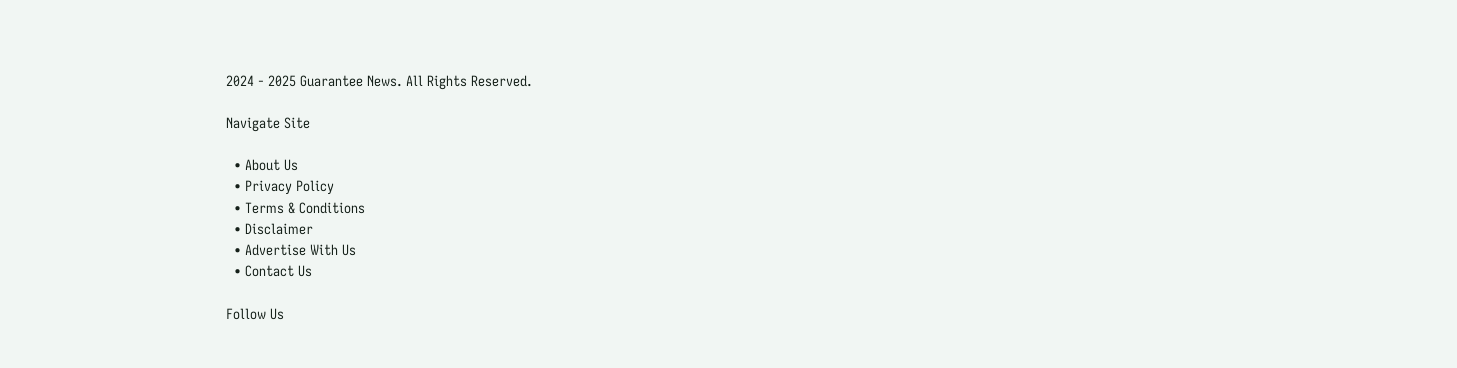2024 - 2025 Guarantee News. All Rights Reserved.

Navigate Site

  • About Us
  • Privacy Policy
  • Terms & Conditions
  • Disclaimer
  • Advertise With Us
  • Contact Us

Follow Us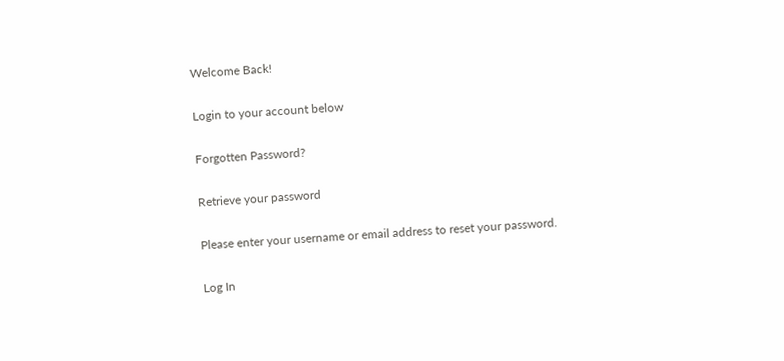Welcome Back!

Login to your account below

Forgotten Password?

Retrieve your password

Please enter your username or email address to reset your password.

Log In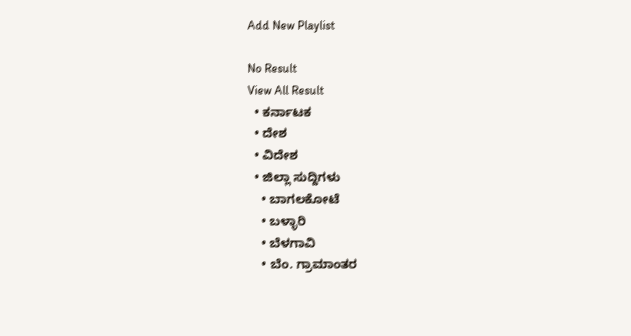Add New Playlist

No Result
View All Result
  • ಕರ್ನಾಟಕ
  • ದೇಶ
  • ವಿದೇಶ
  • ಜಿಲ್ಲಾ ಸುದ್ದಿಗಳು
    • ಬಾಗಲಕೋಟೆ
    • ಬಳ್ಳಾರಿ
    • ಬೆಳಗಾವಿ
    • ಬೆಂ. ಗ್ರಾಮಾಂತರ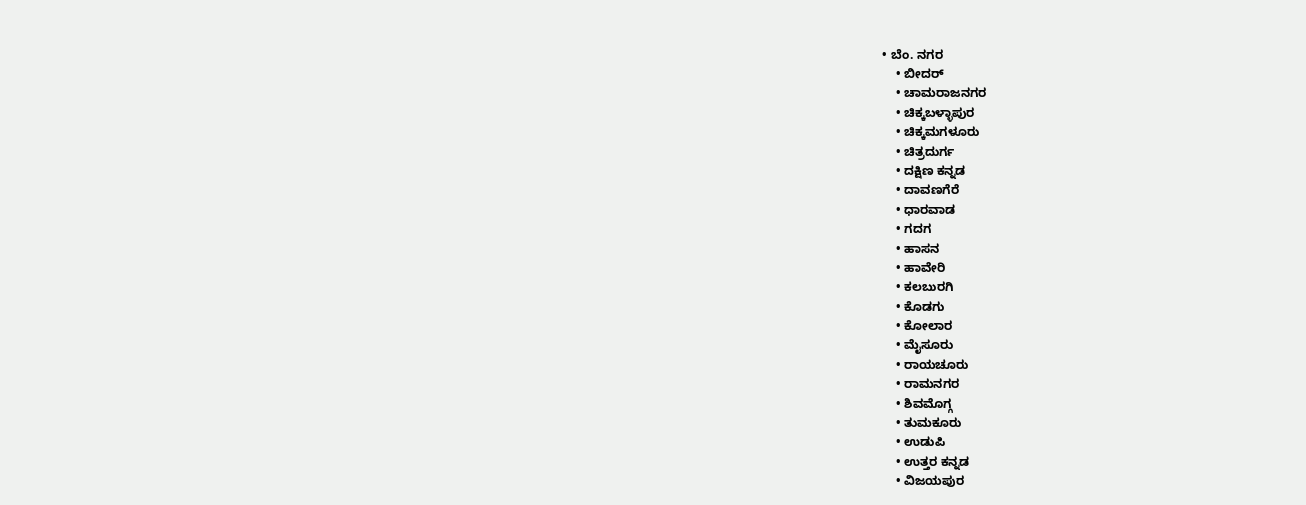• ಬೆಂ. ನಗರ
    • ಬೀದರ್
    • ಚಾಮರಾಜನಗರ
    • ಚಿಕ್ಕಬಳ್ಳಾಪುರ
    • ಚಿಕ್ಕಮಗಳೂರು
    • ಚಿತ್ರದುರ್ಗ
    • ದಕ್ಷಿಣ ಕನ್ನಡ
    • ದಾವಣಗೆರೆ
    • ಧಾರವಾಡ
    • ಗದಗ
    • ಹಾಸನ
    • ಹಾವೇರಿ
    • ಕಲಬುರಗಿ
    • ಕೊಡಗು
    • ಕೋಲಾರ
    • ಮೈಸೂರು
    • ರಾಯಚೂರು
    • ರಾಮನಗರ
    • ಶಿವಮೊಗ್ಗ
    • ತುಮಕೂರು
    • ಉಡುಪಿ
    • ಉತ್ತರ ಕನ್ನಡ
    • ವಿಜಯಪುರ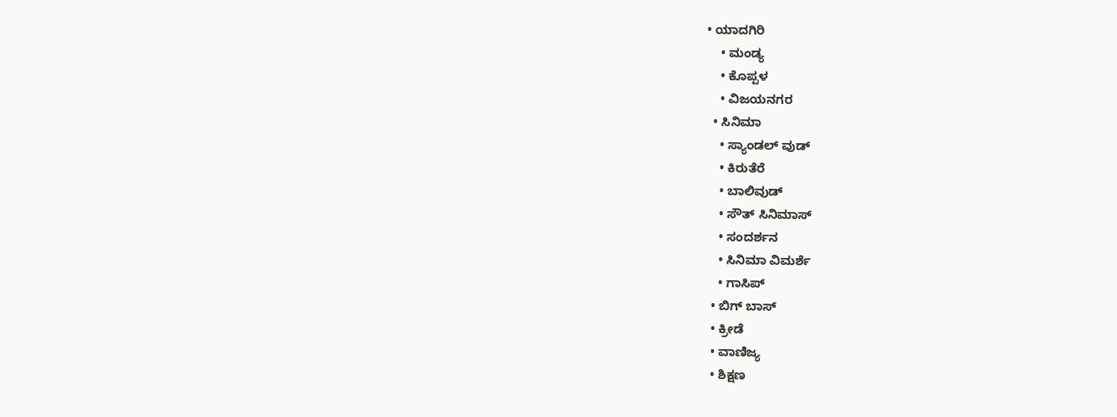• ಯಾದಗಿರಿ
    • ಮಂಡ್ಯ
    • ಕೊಪ್ಪಳ
    • ವಿಜಯನಗರ
  • ಸಿನಿಮಾ
    • ಸ್ಯಾಂಡಲ್ ವುಡ್
    • ಕಿರುತೆರೆ
    • ಬಾಲಿವುಡ್
    • ಸೌತ್ ಸಿನಿಮಾಸ್
    • ಸಂದರ್ಶನ
    • ಸಿನಿಮಾ ವಿಮರ್ಶೆ
    • ಗಾಸಿಪ್
  • ಬಿಗ್ ಬಾಸ್
  • ಕ್ರೀಡೆ
  • ವಾಣಿಜ್ಯ
  • ಶಿಕ್ಷಣ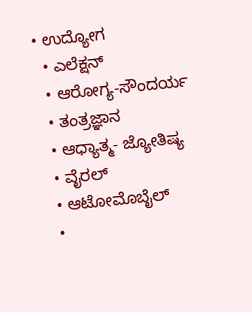• ಉದ್ಯೋಗ
  • ಎಲೆಕ್ಷನ್
  • ಆರೋಗ್ಯ-ಸೌಂದರ್ಯ
  • ತಂತ್ರಜ್ಞಾನ
  • ಆಧ್ಯಾತ್ಮ- ಜ್ಯೋತಿಷ್ಯ
  • ವೈರಲ್
  • ಆಟೋಮೊಬೈಲ್
  •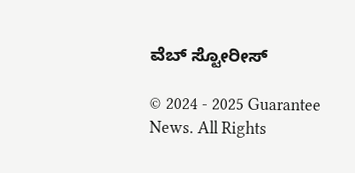ವೆಬ್ ಸ್ಟೋರೀಸ್

© 2024 - 2025 Guarantee News. All Rights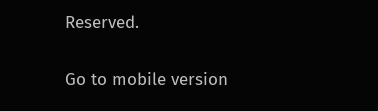Reserved.

Go to mobile version